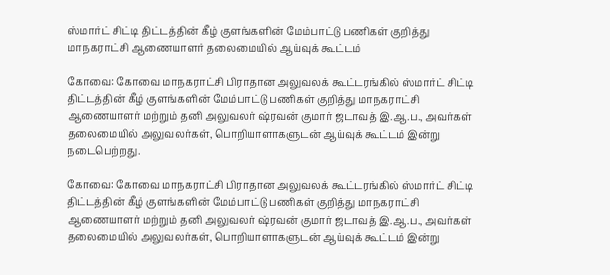ஸ்மார்ட்‌ சிட்டி திட்டத்தின் கீழ்‌ குளங்களின்‌ மேம்பாட்டு பணிகள்‌ குறித்து மாநகராட்சி ஆணையாளர்‌ தலைமையில் ஆய்வுக்‌ கூட்டம்‌

கோவை: கோவை மாநகராட்சி பிராதான அலுவலக்‌ கூட்டரங்கில்‌ ஸ்மார்ட்‌ சிட்டி திட்டத்தின் கீழ்‌ குளங்களின்‌ மேம்பாட்டு பணிகள்‌ குறித்து மாநகராட்சி ஆணையாளர்‌ மற்றும்‌ தனி அலுவலர்‌ ஷ்ரவன் குமார்‌ ஜடாவத்‌ இ.ஆ.ப., அவர்கள்‌ தலைமையில்‌ அலுவலர்கள்‌, பொறியாளாகளுடன்‌ ஆய்வுக்‌ கூட்டம்‌ இன்று நடைபெற்றது.

கோவை: கோவை மாநகராட்சி பிராதான அலுவலக்‌ கூட்டரங்கில்‌ ஸ்மார்ட்‌ சிட்டி திட்டத்தின் கீழ்‌ குளங்களின்‌ மேம்பாட்டு பணிகள்‌ குறித்து மாநகராட்சி ஆணையாளர்‌ மற்றும்‌ தனி அலுவலர்‌ ஷ்ரவன் குமார்‌ ஜடாவத்‌ இ.ஆ.ப., அவர்கள்‌ தலைமையில்‌ அலுவலர்கள்‌, பொறியாளாகளுடன்‌ ஆய்வுக்‌ கூட்டம்‌ இன்று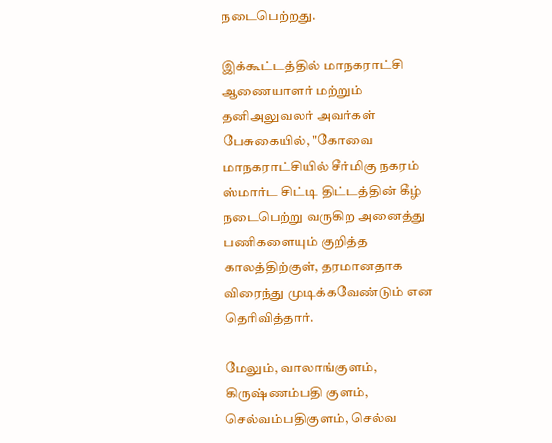நடைபெற்றது.

இக்கூட்டத்தில்‌ மாநகராட்சி ஆணையாளர்‌ மற்றும்‌ தனிஅலுவலர்‌ அவர்கள்‌ பேசுகையில், "கோவை மாநகராட்சியில்‌ சீர்மிகு நகரம்‌ ஸ்மார்ட சிட்டி திட்டத்தின் கீழ்‌ நடைபெற்று வருகிற அனைத்து பணிகளையும்‌ குறித்த காலத்திற்குள்‌, தரமானதாக விரைந்து முடிக்கவேண்டும்‌ என தெரிவித்தார்.

மேலும், வாலாங்குளம்‌, கிருஷ்ணம்பதி குளம்‌, செல்வம்பதிகுளம்‌, செல்வ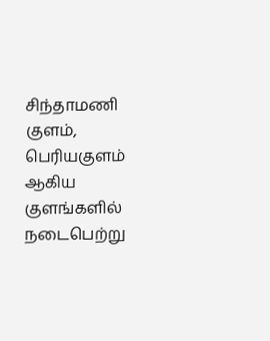சிந்தாமணி குளம்‌, பெரியகுளம்‌ ஆகிய குளங்களில்‌ நடைபெற்று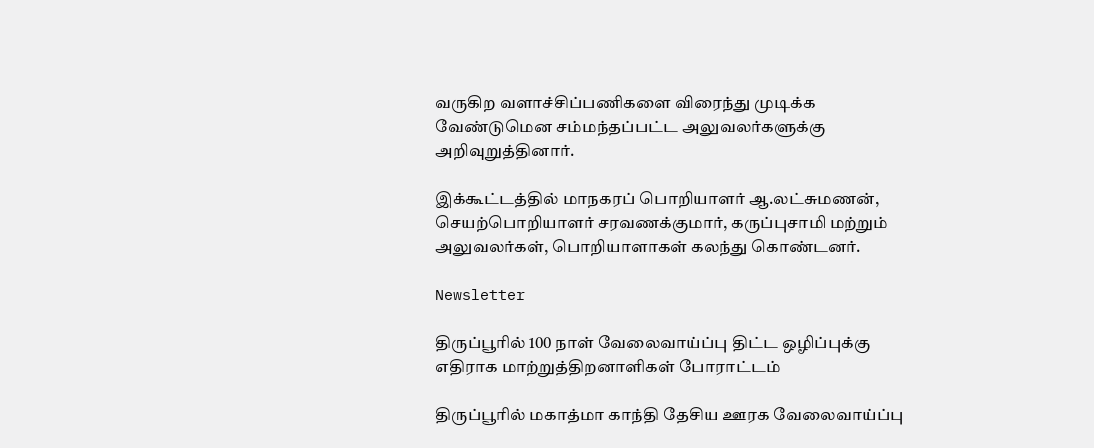வருகிற வளாச்சிப்பணிகளை விரைந்து முடிக்க வேண்டுமென சம்மந்தப்பட்ட அலுவலர்களுக்கு அறிவுறுத்தினார்.

இக்கூட்டத்தில்‌ மாநகரப்‌ பொறியாளர்‌ ஆ.லட்சுமணன்‌, செயற்பொறியாளர்‌ சரவணக்குமார்‌, கருப்புசாமி மற்றும்‌ அலுவலர்கள்‌, பொறியாளாகள்‌ கலந்து கொண்டனர்.

Newsletter

திருப்பூரில் 100 நாள் வேலைவாய்ப்பு திட்ட ஒழிப்புக்கு எதிராக மாற்றுத்திறனாளிகள் போராட்டம்

திருப்பூரில் மகாத்மா காந்தி தேசிய ஊரக வேலைவாய்ப்பு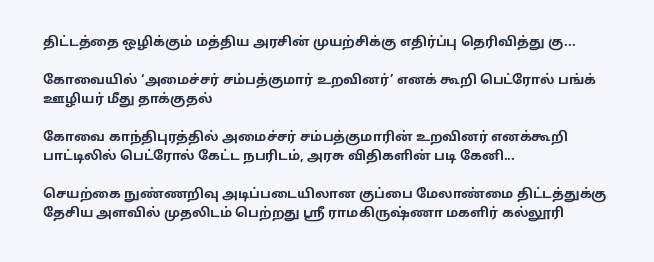திட்டத்தை ஒழிக்கும் மத்திய அரசின் முயற்சிக்கு எதிர்ப்பு தெரிவித்து கு...

கோவையில் ‘அமைச்சர் சம்பத்குமார் உறவினர்’ எனக் கூறி பெட்ரோல் பங்க் ஊழியர் மீது தாக்குதல்

கோவை காந்திபுரத்தில் அமைச்சர் சம்பத்குமாரின் உறவினர் எனக்கூறி பாட்டிலில் பெட்ரோல் கேட்ட நபரிடம், அரசு விதிகளின் படி கேனி...

செயற்கை நுண்ணறிவு அடிப்படையிலான குப்பை மேலாண்மை திட்டத்துக்கு தேசிய அளவில் முதலிடம் பெற்றது ஶ்ரீ ராமகிருஷ்ணா மகளிர் கல்லூரி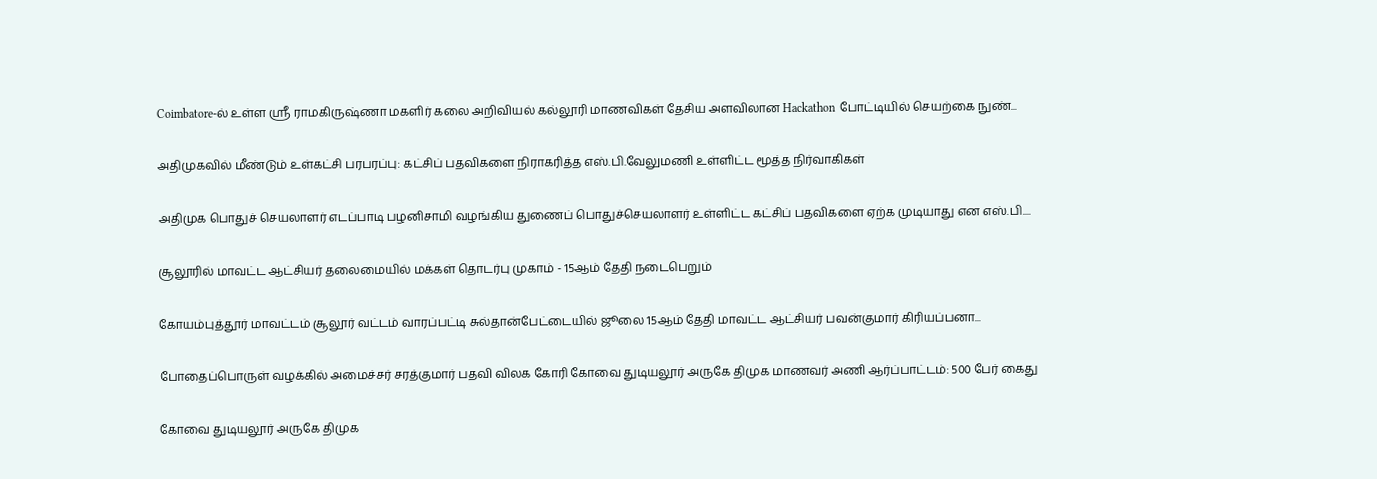Coimbatore-ல் உள்ள ஶ்ரீ ராமகிருஷ்ணா மகளிர் கலை அறிவியல் கல்லூரி மாணவிகள் தேசிய அளவிலான Hackathon போட்டியில் செயற்கை நுண்...

அதிமுகவில் மீண்டும் உள்கட்சி பரபரப்பு: கட்சிப் பதவிகளை நிராகரித்த எஸ்.பி.வேலுமணி உள்ளிட்ட மூத்த நிர்வாகிகள்

அதிமுக பொதுச் செயலாளர் எடப்பாடி பழனிசாமி வழங்கிய துணைப் பொதுச்செயலாளர் உள்ளிட்ட கட்சிப் பதவிகளை ஏற்க முடியாது என எஸ்.பி....

சூலூரில் மாவட்ட ஆட்சியர் தலைமையில் மக்கள் தொடர்பு முகாம் - 15ஆம் தேதி நடைபெறும்

கோயம்புத்தூர் மாவட்டம் சூலூர் வட்டம் வாரப்பட்டி சுல்தான்பேட்டையில் ஜூலை 15ஆம் தேதி மாவட்ட ஆட்சியர் பவன்குமார் கிரியப்பனா...

போதைப்பொருள் வழக்கில் அமைச்சர் சரத்குமார் பதவி விலக கோரி கோவை துடியலூர் அருகே திமுக மாணவர் அணி ஆர்ப்பாட்டம்: 500 பேர் கைது

கோவை துடியலூர் அருகே திமுக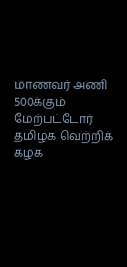மாணவர் அணி 500க்கும் மேற்பட்டோர் தமிழக வெற்றிக் கழக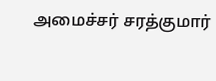அமைச்சர் சரத்குமார்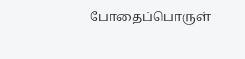போதைப்பொருள்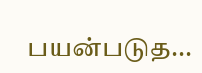பயன்படுத...